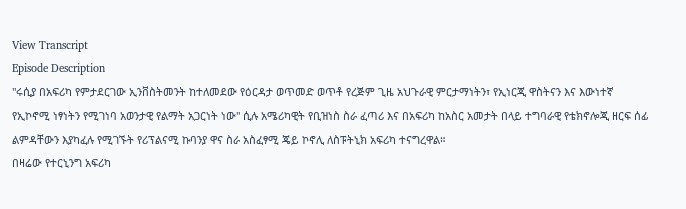View Transcript
Episode Description
''ሩሲያ በአፍሪካ የምታደርገው ኢንቨስትመንት ከተለመደው የዕርዳታ ወጥመድ ወጥቶ የረጅም ጊዜ አህጉራዊ ምርታማነትን፣ የኢነርጂ ዋስትናን እና እውነተኛ የኢኮኖሚ ነፃነትን የሚገነባ አወንታዊ የልማት አጋርነት ነው'' ሲሉ አሜሪካዊት የቢዝነስ ስራ ፈጣሪ እና በአፍሪካ ከአስር አመታት በላይ ተግባራዊ የቴክኖሎጂ ዘርፍ ሰፊ ልምዳቸውን እያካፈሉ የሚገኙት የሪፕልናሚ ኩባንያ ዋና ስራ አስፈፃሚ ጄይ ኮኖሊ ለስፑትኒክ አፍሪካ ተናግረዋል።
በዛሬው የተርኒንግ አፍሪካ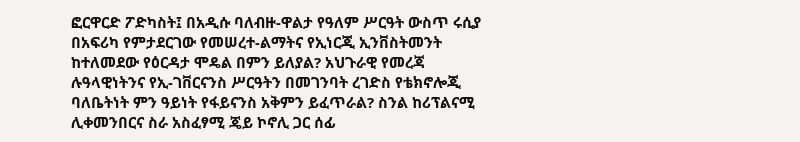ፎርዋርድ ፖድካስት፤ በአዲሱ ባለብዙ-ዋልታ የዓለም ሥርዓት ውስጥ ሩሲያ በአፍሪካ የምታደርገው የመሠረተ-ልማትና የኢነርጂ ኢንቨስትመንት ከተለመደው የዕርዳታ ሞዴል በምን ይለያል? አህጉራዊ የመረጃ ሉዓላዊነትንና የኢ-ገቨርናንስ ሥርዓትን በመገንባት ረገድስ የቴክኖሎጂ ባለቤትነት ምን ዓይነት የፋይናንስ አቅምን ይፈጥራል? ስንል ከሪፕልናሚ ሊቀመንበርና ስራ አስፈፃሚ ጄይ ኮኖሊ ጋር ሰፊ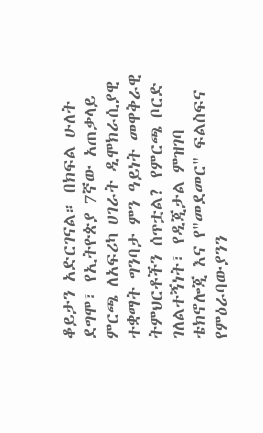ቆይታን አድርገናል። በክፍል ሁለት ደግሞ፣ የኢትዮጵያ 7ኛው አጠቃላይ ምርጫ ለአፍሪካ ሀገራት ዲሞክራሲያዊ ተቋማት ግንባታ ምን ዓይነት መዋቅራዊ ትምህርቶችን ሰጥቷል? የምርጫ ቦርድ ገለልተኝነት፣ የዲጂታል ምዝገባ ቴክኖሎጂ እና የ"መደመር" ፍልስፍና የምዕራባውያንን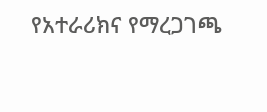የአተራሪክና የማረጋገጫ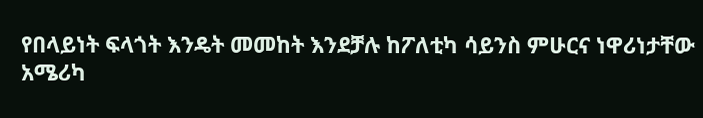የበላይነት ፍላጎት እንዴት መመከት እንደቻሉ ከፖለቲካ ሳይንስ ምሁርና ነዋሪነታቸው አሜሪካ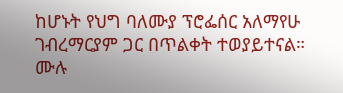ከሆኑት የህግ ባለሙያ ፕሮፌሰር አለማየሁ ገብረማርያም ጋር በጥልቀት ተወያይተናል።
ሙሉ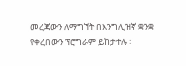መረጃውን ለማግኘት በእንግሊዝኛ ቋንቋ የቀረበውን ፕሮግራም ይከታተሉ ፡